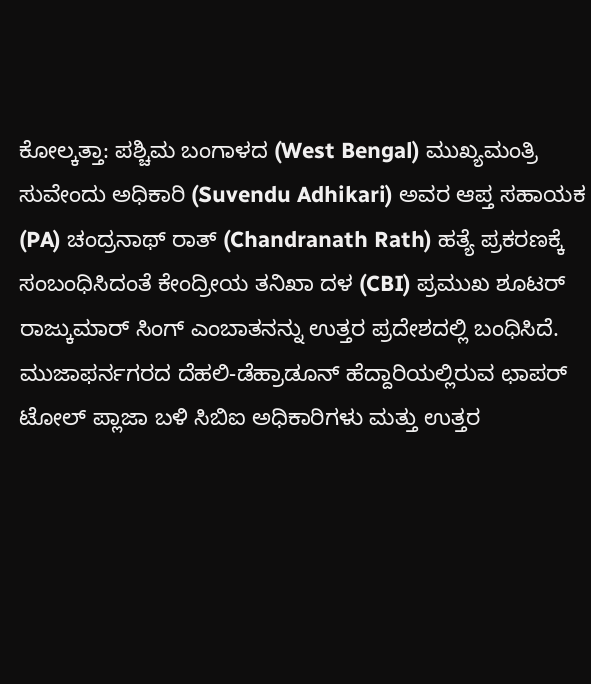ಕೋಲ್ಕತ್ತಾ: ಪಶ್ಚಿಮ ಬಂಗಾಳದ (West Bengal) ಮುಖ್ಯಮಂತ್ರಿ ಸುವೇಂದು ಅಧಿಕಾರಿ (Suvendu Adhikari) ಅವರ ಆಪ್ತ ಸಹಾಯಕ (PA) ಚಂದ್ರನಾಥ್ ರಾತ್ (Chandranath Rath) ಹತ್ಯೆ ಪ್ರಕರಣಕ್ಕೆ ಸಂಬಂಧಿಸಿದಂತೆ ಕೇಂದ್ರೀಯ ತನಿಖಾ ದಳ (CBI) ಪ್ರಮುಖ ಶೂಟರ್ ರಾಜ್ಕುಮಾರ್ ಸಿಂಗ್ ಎಂಬಾತನನ್ನು ಉತ್ತರ ಪ್ರದೇಶದಲ್ಲಿ ಬಂಧಿಸಿದೆ.
ಮುಜಾಫರ್ನಗರದ ದೆಹಲಿ-ಡೆಹ್ರಾಡೂನ್ ಹೆದ್ದಾರಿಯಲ್ಲಿರುವ ಛಾಪರ್ ಟೋಲ್ ಪ್ಲಾಜಾ ಬಳಿ ಸಿಬಿಐ ಅಧಿಕಾರಿಗಳು ಮತ್ತು ಉತ್ತರ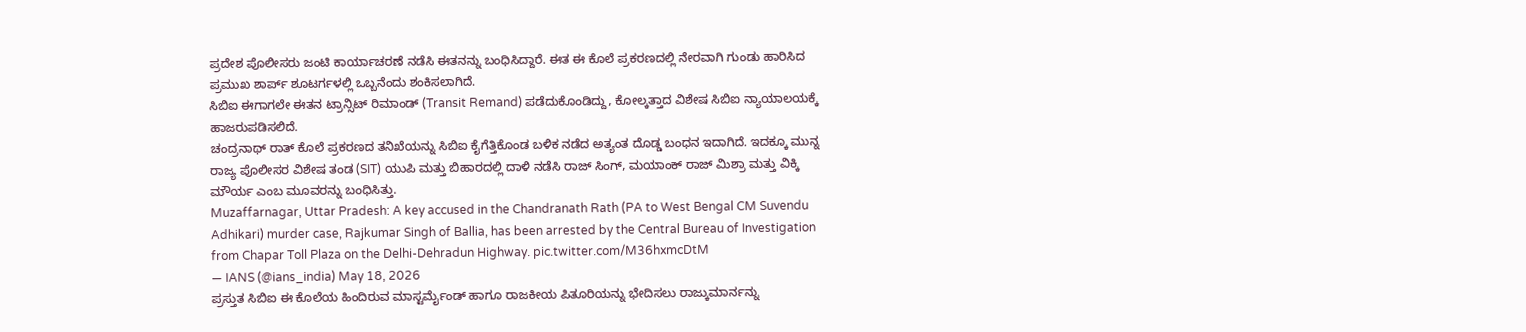ಪ್ರದೇಶ ಪೊಲೀಸರು ಜಂಟಿ ಕಾರ್ಯಾಚರಣೆ ನಡೆಸಿ ಈತನನ್ನು ಬಂಧಿಸಿದ್ದಾರೆ. ಈತ ಈ ಕೊಲೆ ಪ್ರಕರಣದಲ್ಲಿ ನೇರವಾಗಿ ಗುಂಡು ಹಾರಿಸಿದ ಪ್ರಮುಖ ಶಾರ್ಪ್ ಶೂಟರ್ಗಳಲ್ಲಿ ಒಬ್ಬನೆಂದು ಶಂಕಿಸಲಾಗಿದೆ.
ಸಿಬಿಐ ಈಗಾಗಲೇ ಈತನ ಟ್ರಾನ್ಸಿಟ್ ರಿಮಾಂಡ್ (Transit Remand) ಪಡೆದುಕೊಂಡಿದ್ದು, ಕೋಲ್ಕತ್ತಾದ ವಿಶೇಷ ಸಿಬಿಐ ನ್ಯಾಯಾಲಯಕ್ಕೆ ಹಾಜರುಪಡಿಸಲಿದೆ.
ಚಂದ್ರನಾಥ್ ರಾತ್ ಕೊಲೆ ಪ್ರಕರಣದ ತನಿಖೆಯನ್ನು ಸಿಬಿಐ ಕೈಗೆತ್ತಿಕೊಂಡ ಬಳಿಕ ನಡೆದ ಅತ್ಯಂತ ದೊಡ್ಡ ಬಂಧನ ಇದಾಗಿದೆ. ಇದಕ್ಕೂ ಮುನ್ನ ರಾಜ್ಯ ಪೊಲೀಸರ ವಿಶೇಷ ತಂಡ (SIT) ಯುಪಿ ಮತ್ತು ಬಿಹಾರದಲ್ಲಿ ದಾಳಿ ನಡೆಸಿ ರಾಜ್ ಸಿಂಗ್, ಮಯಾಂಕ್ ರಾಜ್ ಮಿಶ್ರಾ ಮತ್ತು ವಿಕ್ಕಿ ಮೌರ್ಯ ಎಂಬ ಮೂವರನ್ನು ಬಂಧಿಸಿತ್ತು.
Muzaffarnagar, Uttar Pradesh: A key accused in the Chandranath Rath (PA to West Bengal CM Suvendu Adhikari) murder case, Rajkumar Singh of Ballia, has been arrested by the Central Bureau of Investigation from Chapar Toll Plaza on the Delhi-Dehradun Highway. pic.twitter.com/M36hxmcDtM
— IANS (@ians_india) May 18, 2026
ಪ್ರಸ್ತುತ ಸಿಬಿಐ ಈ ಕೊಲೆಯ ಹಿಂದಿರುವ ಮಾಸ್ಟರ್ಮೈಂಡ್ ಹಾಗೂ ರಾಜಕೀಯ ಪಿತೂರಿಯನ್ನು ಭೇದಿಸಲು ರಾಜ್ಕುಮಾರ್ನನ್ನು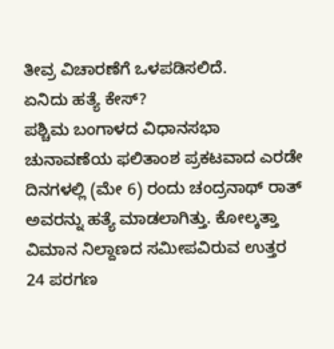ತೀವ್ರ ವಿಚಾರಣೆಗೆ ಒಳಪಡಿಸಲಿದೆ.
ಏನಿದು ಹತ್ಯೆ ಕೇಸ್?
ಪಶ್ಚಿಮ ಬಂಗಾಳದ ವಿಧಾನಸಭಾ ಚುನಾವಣೆಯ ಫಲಿತಾಂಶ ಪ್ರಕಟವಾದ ಎರಡೇ ದಿನಗಳಲ್ಲಿ (ಮೇ 6) ರಂದು ಚಂದ್ರನಾಥ್ ರಾತ್ ಅವರನ್ನು ಹತ್ಯೆ ಮಾಡಲಾಗಿತ್ತು. ಕೋಲ್ಕತ್ತಾ ವಿಮಾನ ನಿಲ್ದಾಣದ ಸಮೀಪವಿರುವ ಉತ್ತರ 24 ಪರಗಣ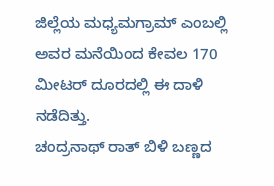ಜಿಲ್ಲೆಯ ಮಧ್ಯಮಗ್ರಾಮ್ ಎಂಬಲ್ಲಿ ಅವರ ಮನೆಯಿಂದ ಕೇವಲ 170 ಮೀಟರ್ ದೂರದಲ್ಲಿ ಈ ದಾಳಿ ನಡೆದಿತ್ತು.
ಚಂದ್ರನಾಥ್ ರಾತ್ ಬಿಳಿ ಬಣ್ಣದ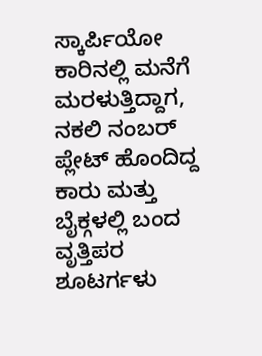ಸ್ಕಾರ್ಪಿಯೋ ಕಾರಿನಲ್ಲಿ ಮನೆಗೆ ಮರಳುತ್ತಿದ್ದಾಗ, ನಕಲಿ ನಂಬರ್ ಪ್ಲೇಟ್ ಹೊಂದಿದ್ದ ಕಾರು ಮತ್ತು ಬೈಕ್ಗಳಲ್ಲಿ ಬಂದ ವೃತ್ತಿಪರ ಶೂಟರ್ಗಳು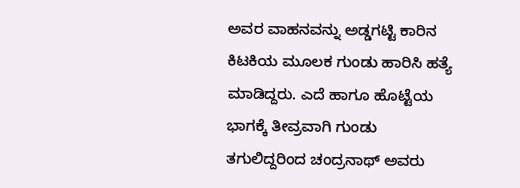ಅವರ ವಾಹನವನ್ನು ಅಡ್ಡಗಟ್ಟಿ ಕಾರಿನ ಕಿಟಕಿಯ ಮೂಲಕ ಗುಂಡು ಹಾರಿಸಿ ಹತ್ಯೆ ಮಾಡಿದ್ದರು. ಎದೆ ಹಾಗೂ ಹೊಟ್ಟೆಯ ಭಾಗಕ್ಕೆ ತೀವ್ರವಾಗಿ ಗುಂಡು ತಗುಲಿದ್ದರಿಂದ ಚಂದ್ರನಾಥ್ ಅವರು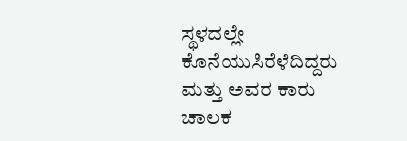ಸ್ಥಳದಲ್ಲೇ ಕೊನೆಯುಸಿರೆಳೆದಿದ್ದರು ಮತ್ತು ಅವರ ಕಾರು ಚಾಲಕ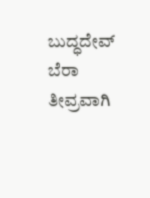ಬುದ್ಧದೇವ್ ಬೆರಾ ತೀವ್ರವಾಗಿ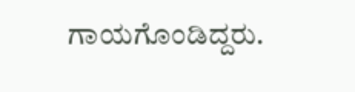ಗಾಯಗೊಂಡಿದ್ದರು.